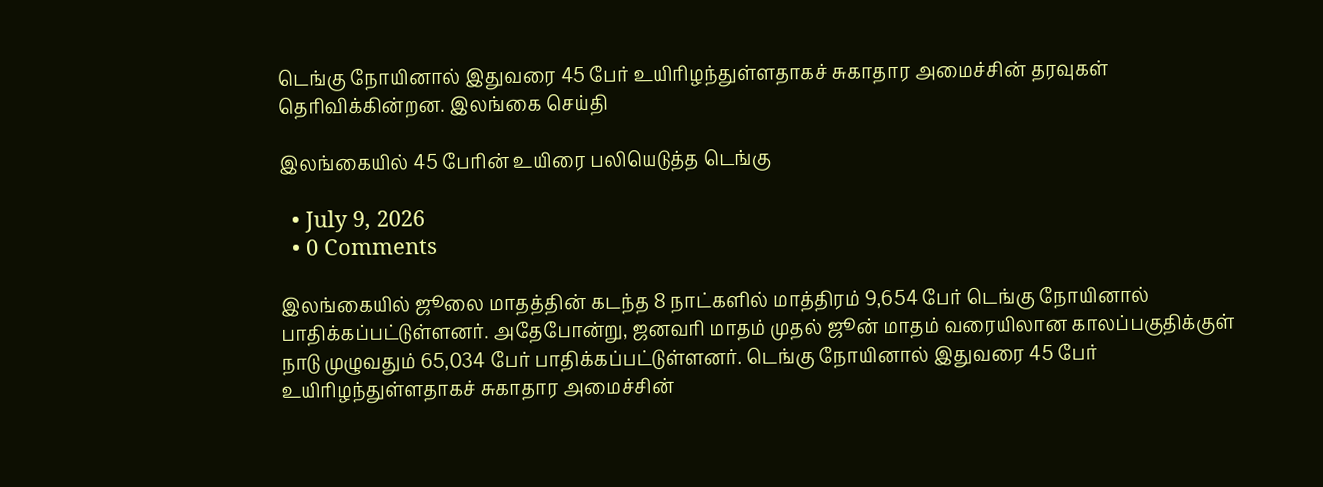டெங்கு நோயினால் இதுவரை 45 பேர் உயிரிழந்துள்ளதாகச் சுகாதார அமைச்சின் தரவுகள் தெரிவிக்கின்றன. இலங்கை செய்தி

இலங்கையில் 45 பேரின் உயிரை பலியெடுத்த டெங்கு

  • July 9, 2026
  • 0 Comments

இலங்கையில் ஜூலை மாதத்தின் கடந்த 8 நாட்களில் மாத்திரம் 9,654 பேர் டெங்கு நோயினால் பாதிக்கப்பட்டுள்ளனர். அதேபோன்று, ஜனவரி மாதம் முதல் ஜூன் மாதம் வரையிலான காலப்பகுதிக்குள் நாடு முழுவதும் 65,034 பேர் பாதிக்கப்பட்டுள்ளனர். டெங்கு நோயினால் இதுவரை 45 பேர் உயிரிழந்துள்ளதாகச் சுகாதார அமைச்சின்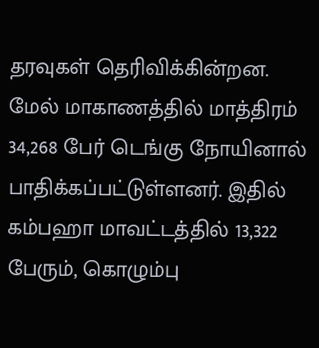தரவுகள் தெரிவிக்கின்றன. மேல் மாகாணத்தில் மாத்திரம் 34,268 பேர் டெங்கு நோயினால் பாதிக்கப்பட்டுள்ளனர். இதில் கம்பஹா மாவட்டத்தில் 13,322 பேரும், கொழும்பு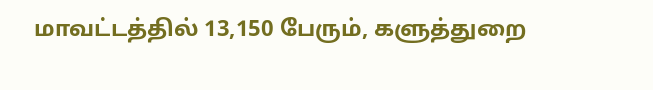மாவட்டத்தில் 13,150 பேரும், களுத்துறை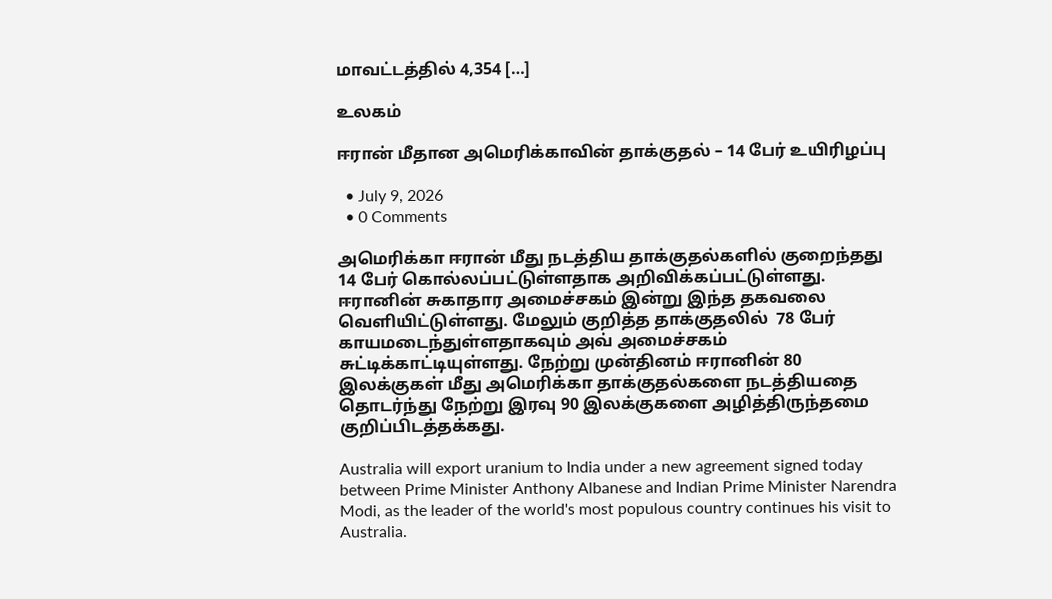மாவட்டத்தில் 4,354 […]

உலகம்

ஈரான் மீதான அமெரிக்காவின் தாக்குதல் – 14 பேர் உயிரிழப்பு

  • July 9, 2026
  • 0 Comments

அமெரிக்கா ஈரான் மீது நடத்திய தாக்குதல்களில் குறைந்தது 14 பேர் கொல்லப்பட்டுள்ளதாக அறிவிக்கப்பட்டுள்ளது. ஈரானின் சுகாதார அமைச்சகம் இன்று இந்த தகவலை வெளியிட்டுள்ளது. மேலும் குறித்த தாக்குதலில்  78 பேர் காயமடைந்துள்ளதாகவும் அவ் அமைச்சகம் சுட்டிக்காட்டியுள்ளது. நேற்று முன்தினம் ஈரானின் 80 இலக்குகள் மீது அமெரிக்கா தாக்குதல்களை நடத்தியதை தொடர்ந்து நேற்று இரவு 90 இலக்குகளை அழித்திருந்தமை குறிப்பிடத்தக்கது.

Australia will export uranium to India under a new agreement signed today between Prime Minister Anthony Albanese and Indian Prime Minister Narendra Modi, as the leader of the world's most populous country continues his visit to Australia.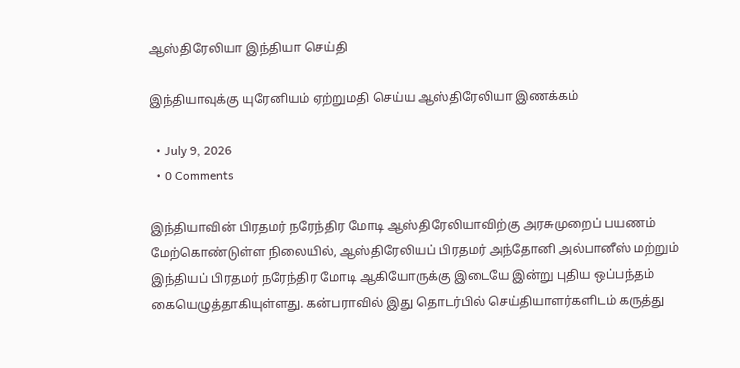ஆஸ்திரேலியா இந்தியா செய்தி

இந்தியாவுக்கு யுரேனியம் ஏற்றுமதி செய்ய ஆஸ்திரேலியா இணக்கம்

  • July 9, 2026
  • 0 Comments

இந்தியாவின் பிரதமர் நரேந்திர மோடி ஆஸ்திரேலியாவிற்கு அரசுமுறைப் பயணம் மேற்கொண்டுள்ள நிலையில், ஆஸ்திரேலியப் பிரதமர் அந்தோனி அல்பானீஸ் மற்றும் இந்தியப் பிரதமர் நரேந்திர மோடி ஆகியோருக்கு இடையே இன்று புதிய ஒப்பந்தம் கையெழுத்தாகியுள்ளது. கன்பராவில் இது தொடர்பில் செய்தியாளர்களிடம் கருத்து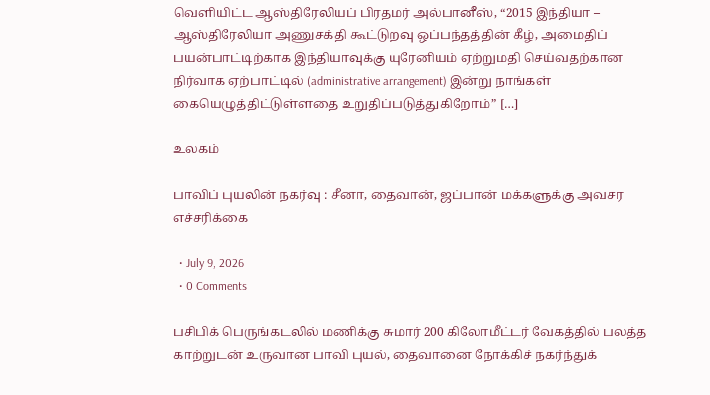வெளியிட்ட ஆஸ்திரேலியப் பிரதமர் அல்பானீஸ், “2015 இந்தியா – ஆஸ்திரேலியா அணுசக்தி கூட்டுறவு ஒப்பந்தத்தின் கீழ், அமைதிப் பயன்பாட்டிற்காக இந்தியாவுக்கு யுரேனியம் ஏற்றுமதி செய்வதற்கான நிர்வாக ஏற்பாட்டில் (administrative arrangement) இன்று நாங்கள் கையெழுத்திட்டுள்ளதை உறுதிப்படுத்துகிறோம்” […]

உலகம்

பாவிப் புயலின் நகர்வு : சீனா, தைவான், ஜப்பான் மக்களுக்கு அவசர எச்சரிக்கை

  • July 9, 2026
  • 0 Comments

பசிபிக் பெருங்கடலில் மணிக்கு சுமார் 200 கிலோமீட்டர் வேகத்தில் பலத்த காற்றுடன் உருவான பாவி புயல், தைவானை நோக்கிச் நகர்ந்துக்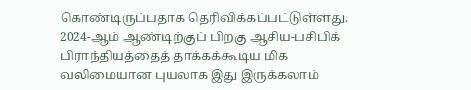கொண்டிருப்பதாக தெரிவிக்கப்பட்டுள்ளது. 2024-ஆம் ஆண்டிற்குப் பிறகு ஆசிய-பசிபிக் பிராந்தியத்தைத் தாக்கக்கூடிய மிக வலிமையான புயலாக இது இருக்கலாம்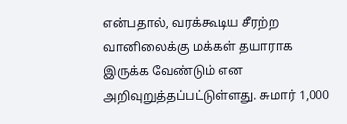என்பதால், வரக்கூடிய சீரற்ற வானிலைக்கு மக்கள் தயாராக இருக்க வேண்டும் என அறிவுறுத்தப்பட்டுள்ளது. சுமார் 1,000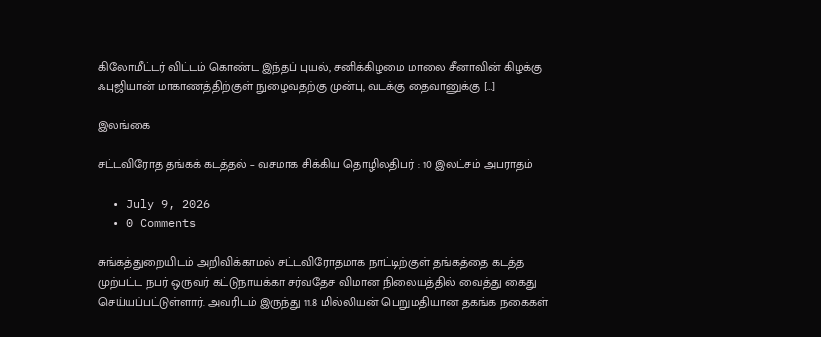கிலோமீட்டர் விட்டம் கொண்ட இந்தப் புயல், சனிக்கிழமை மாலை சீனாவின் கிழக்கு ஃபுஜியான் மாகாணத்திற்குள் நுழைவதற்கு முன்பு, வடக்கு தைவானுக்கு […]

இலங்கை

சட்டவிரோத தங்கக் கடத்தல் – வசமாக சிக்கிய தொழிலதிபர் : 10 இலட்சம் அபராதம்

  • July 9, 2026
  • 0 Comments

சுங்கத்துறையிடம் அறிவிக்காமல் சட்டவிரோதமாக நாட்டிற்குள் தங்கத்தை கடத்த முற்பட்ட நபர் ஒருவர் கட்டுநாயக்கா சர்வதேச விமான நிலையத்தில் வைத்து கைது செய்யப்பட்டுள்ளார். அவரிடம் இருந்து 11.8 மில்லியன் பெறுமதியான தகங்க நகைகள்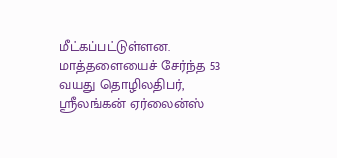மீட்கப்பட்டுள்ளன. மாத்தளையைச் சேர்ந்த 53 வயது தொழிலதிபர், ஸ்ரீலங்கன் ஏர்லைன்ஸ்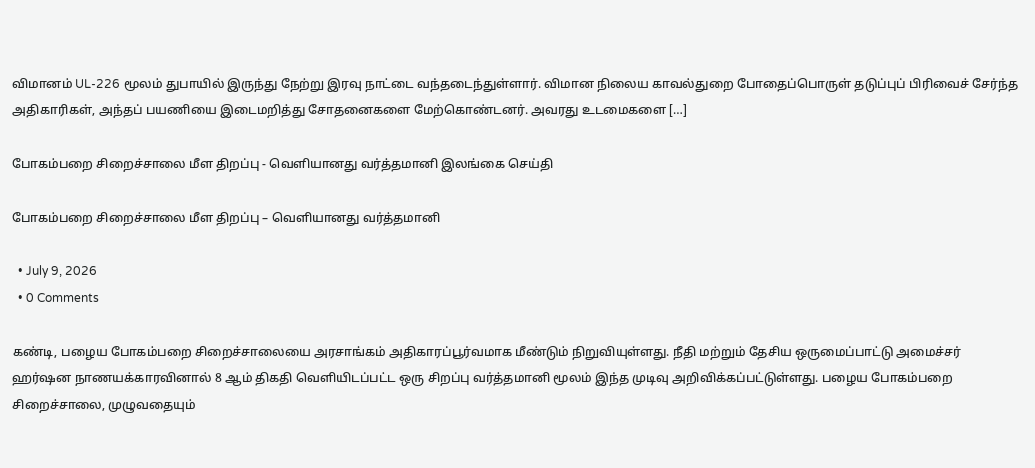விமானம் UL-226 மூலம் துபாயில் இருந்து நேற்று இரவு நாட்டை வந்தடைந்துள்ளார். விமான நிலைய காவல்துறை போதைப்பொருள் தடுப்புப் பிரிவைச் சேர்ந்த அதிகாரிகள், அந்தப் பயணியை இடைமறித்து சோதனைகளை மேற்கொண்டனர். அவரது உடமைகளை […]

போகம்பறை சிறைச்சாலை மீள திறப்பு - வெளியானது வர்த்தமானி இலங்கை செய்தி

போகம்பறை சிறைச்சாலை மீள திறப்பு – வெளியானது வர்த்தமானி

  • July 9, 2026
  • 0 Comments

கண்டி, பழைய போகம்பறை சிறைச்சாலையை அரசாங்கம் அதிகாரப்பூர்வமாக மீண்டும் நிறுவியுள்ளது. நீதி மற்றும் தேசிய ஒருமைப்பாட்டு அமைச்சர் ஹர்ஷன நாணயக்காரவினால் 8 ஆம் திகதி வெளியிடப்பட்ட ஒரு சிறப்பு வர்த்தமானி மூலம் இந்த முடிவு அறிவிக்கப்பட்டுள்ளது. பழைய போகம்பறை சிறைச்சாலை, முழுவதையும்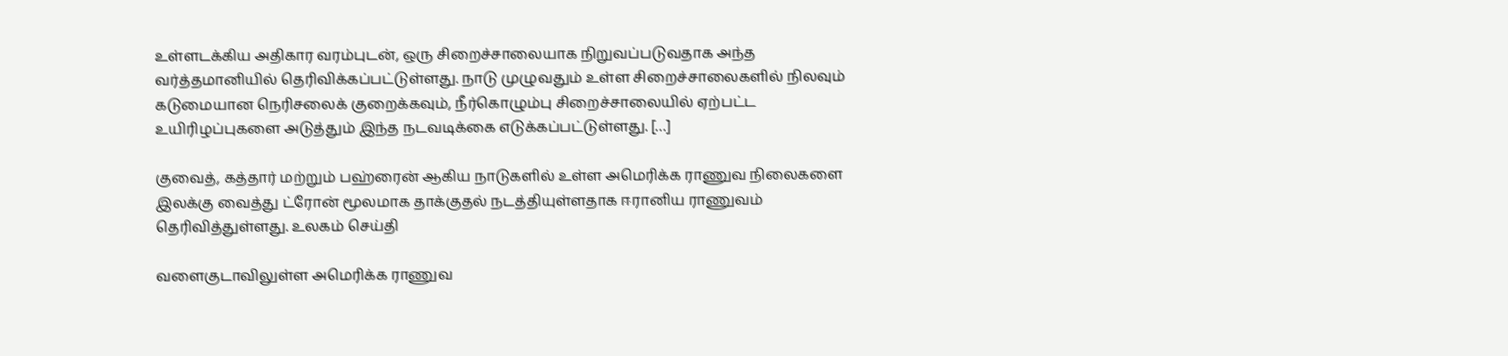உள்ளடக்கிய அதிகார வரம்புடன், ஒரு சிறைச்சாலையாக நிறுவப்படுவதாக அந்த வர்த்தமானியில் தெரிவிக்கப்பட்டுள்ளது. நாடு முழுவதும் உள்ள சிறைச்சாலைகளில் நிலவும் கடுமையான நெரிசலைக் குறைக்கவும், நீர்கொழும்பு சிறைச்சாலையில் ஏற்பட்ட உயிரிழப்புகளை அடுத்தும் இந்த நடவடிக்கை எடுக்கப்பட்டுள்ளது. […]

குவைத், கத்தார் மற்றும் பஹ்ரைன் ஆகிய நாடுகளில் உள்ள அமெரிக்க ராணுவ நிலைகளை இலக்கு வைத்து ட்ரோன் மூலமாக தாக்குதல் நடத்தியுள்ளதாக ஈரானிய ராணுவம் தெரிவித்துள்ளது. உலகம் செய்தி

வளைகுடாவிலுள்ள அமெரிக்க ராணுவ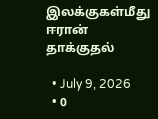இலக்குகள்மீது ஈரான் தாக்குதல்

  • July 9, 2026
  • 0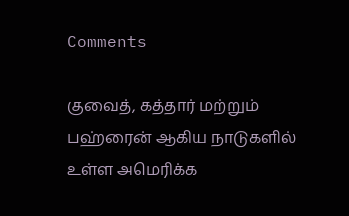Comments

குவைத், கத்தார் மற்றும் பஹ்ரைன் ஆகிய நாடுகளில் உள்ள அமெரிக்க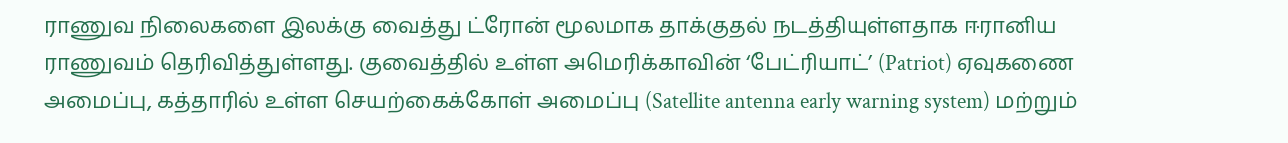ராணுவ நிலைகளை இலக்கு வைத்து ட்ரோன் மூலமாக தாக்குதல் நடத்தியுள்ளதாக ஈரானிய ராணுவம் தெரிவித்துள்ளது. குவைத்தில் உள்ள அமெரிக்காவின் ‘பேட்ரியாட்’ (Patriot) ஏவுகணை அமைப்பு, கத்தாரில் உள்ள செயற்கைக்கோள் அமைப்பு (Satellite antenna early warning system) மற்றும்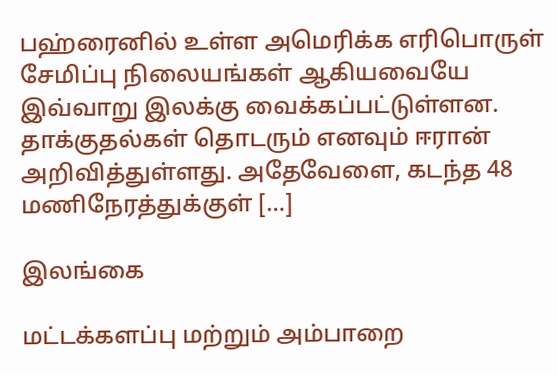பஹ்ரைனில் உள்ள அமெரிக்க எரிபொருள் சேமிப்பு நிலையங்கள் ஆகியவையே இவ்வாறு இலக்கு வைக்கப்பட்டுள்ளன. தாக்குதல்கள் தொடரும் எனவும் ஈரான் அறிவித்துள்ளது. அதேவேளை, கடந்த 48 மணிநேரத்துக்குள் […]

இலங்கை

மட்டக்களப்பு மற்றும் அம்பாறை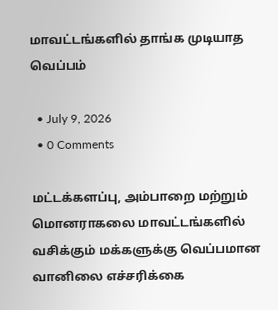மாவட்டங்களில் தாங்க முடியாத வெப்பம்

  • July 9, 2026
  • 0 Comments

மட்டக்களப்பு, அம்பாறை மற்றும் மொனராகலை மாவட்டங்களில் வசிக்கும் மக்களுக்கு வெப்பமான வானிலை எச்சரிக்கை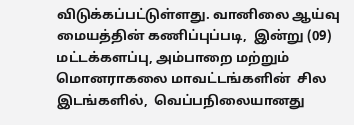விடுக்கப்பட்டுள்ளது. வானிலை ஆய்வு மையத்தின் கணிப்புப்படி,  இன்று (09) மட்டக்களப்பு, அம்பாறை மற்றும் மொனராகலை மாவட்டங்களின்  சில இடங்களில்,  வெப்பநிலையானது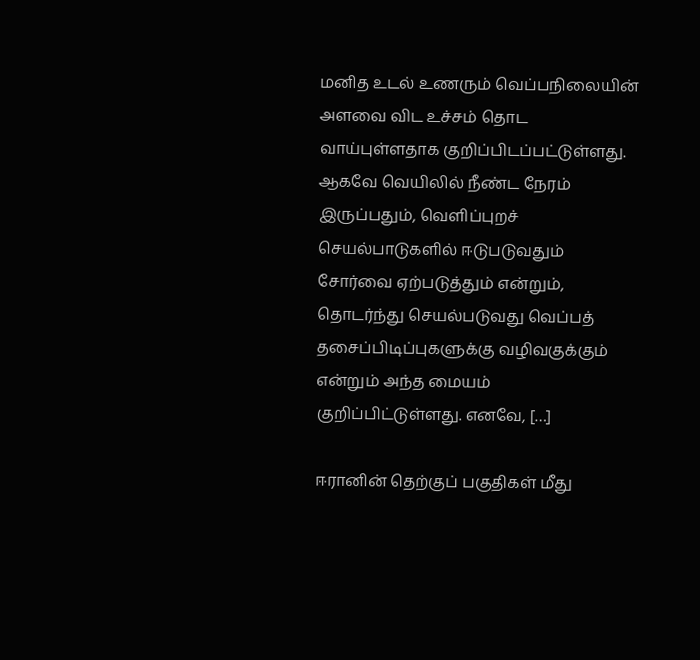மனித உடல் உணரும் வெப்பநிலையின் அளவை விட உச்சம் தொட வாய்புள்ளதாக குறிப்பிடப்பட்டுள்ளது. ஆகவே வெயிலில் நீண்ட நேரம் இருப்பதும், வெளிப்புறச் செயல்பாடுகளில் ஈடுபடுவதும் சோர்வை ஏற்படுத்தும் என்றும், தொடர்ந்து செயல்படுவது வெப்பத் தசைப்பிடிப்புகளுக்கு வழிவகுக்கும் என்றும் அந்த மையம் குறிப்பிட்டுள்ளது. எனவே, […]

ஈரானின் தெற்குப் பகுதிகள் மீது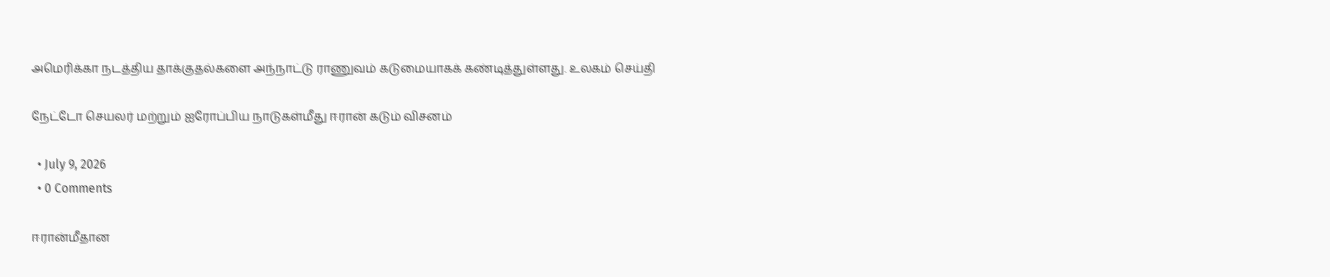அமெரிக்கா நடத்திய தாக்குதல்களை அந்நாட்டு ராணுவம் கடுமையாகக் கண்டித்துள்ளது. உலகம் செய்தி

நேட்டோ செயலர் மற்றும் ஐரோப்பிய நாடுகள்மீது ஈரான் கடும் விசனம்

  • July 9, 2026
  • 0 Comments

ஈரான்மீதான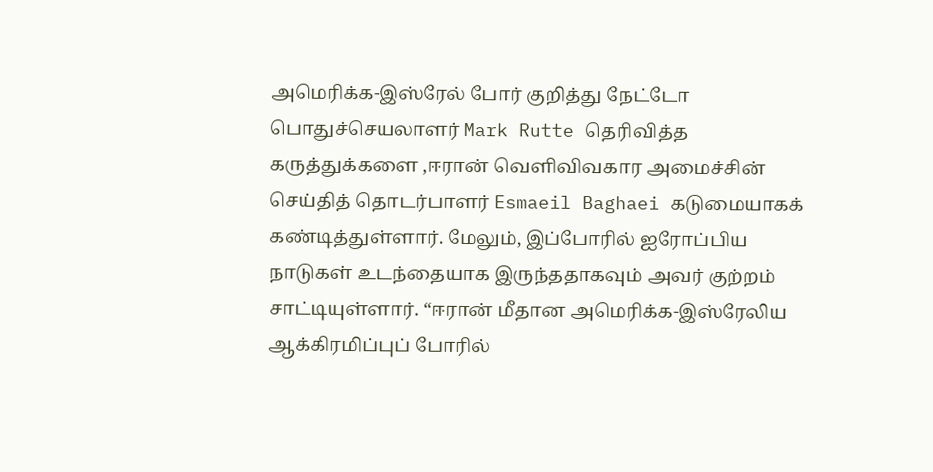அமெரிக்க-இஸ்ரேல் போர் குறித்து நேட்டோ பொதுச்செயலாளர் Mark Rutte தெரிவித்த கருத்துக்களை ,ஈரான் வெளிவிவகார அமைச்சின் செய்தித் தொடர்பாளர் Esmaeil Baghaei கடுமையாகக் கண்டித்துள்ளார். மேலும், இப்போரில் ஐரோப்பிய நாடுகள் உடந்தையாக இருந்ததாகவும் அவர் குற்றம் சாட்டியுள்ளார். “ஈரான் மீதான அமெரிக்க-இஸ்ரேலிய ஆக்கிரமிப்புப் போரில்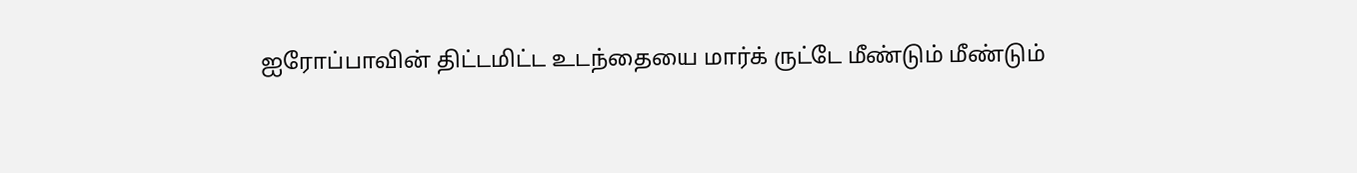ஐரோப்பாவின் திட்டமிட்ட உடந்தையை மார்க் ருட்டே மீண்டும் மீண்டும்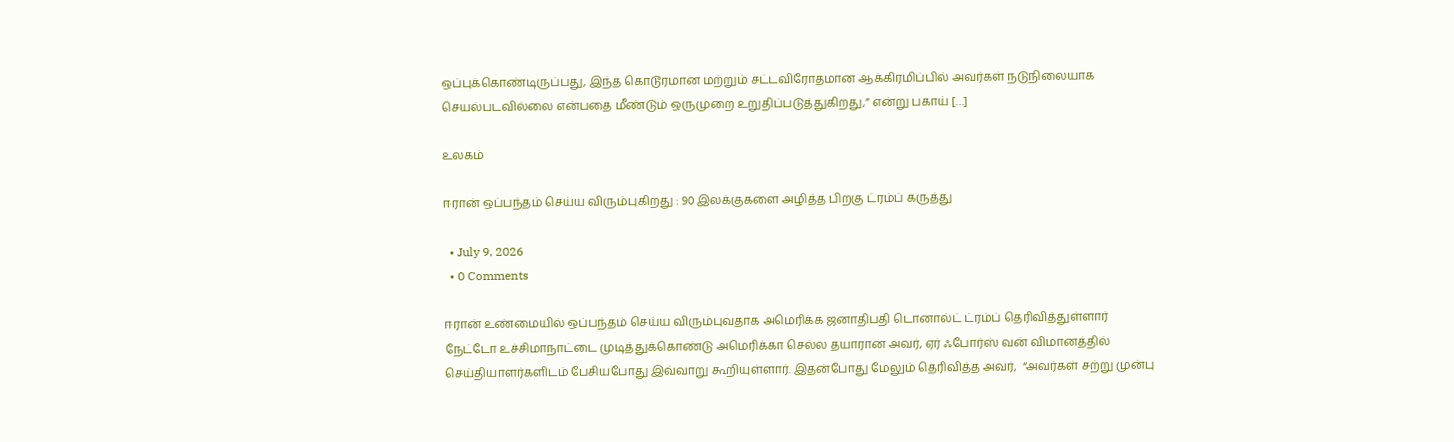ஒப்புக்கொண்டிருப்பது, இந்த கொடூரமான மற்றும் சட்டவிரோதமான ஆக்கிரமிப்பில் அவர்கள் நடுநிலையாக செயல்படவில்லை என்பதை மீண்டும் ஒருமுறை உறுதிப்படுத்துகிறது,” என்று பகாய் […]

உலகம்

ஈரான் ஒப்பந்தம் செய்ய விரும்புகிறது : 90 இலக்குகளை அழித்த பிறகு ட்ரம்ப் கருத்து

  • July 9, 2026
  • 0 Comments

ஈரான் உண்மையில் ஒப்பந்தம் செய்ய விரும்புவதாக அமெரிக்க ஜனாதிபதி டொனால்ட் ட்ரம்ப் தெரிவித்துள்ளார் நேட்டோ உச்சிமாநாட்டை முடித்துக்கொண்டு அமெரிக்கா செல்ல தயாரான அவர், ஏர் ஃபோர்ஸ் வன் விமானத்தில் செய்தியாளர்களிடம் பேசியபோது இவ்வாறு கூறியுள்ளார். இதன்போது மேலும் தெரிவித்த அவர்,  “அவர்கள் சற்று முன்பு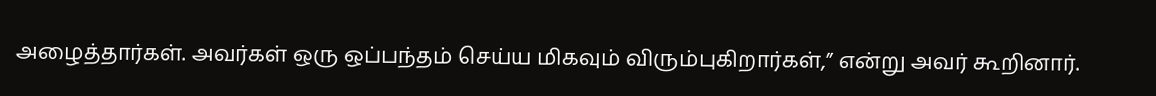அழைத்தார்கள். அவர்கள் ஒரு ஒப்பந்தம் செய்ய மிகவும் விரும்புகிறார்கள்,” என்று அவர் கூறினார்.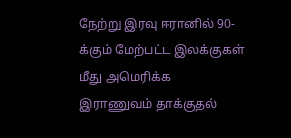நேற்று இரவு ஈரானில் 90-க்கும் மேற்பட்ட இலக்குகள் மீது அமெரிக்க இராணுவம் தாக்குதல்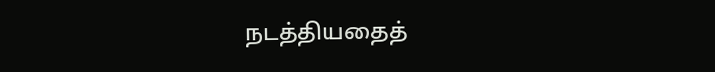நடத்தியதைத்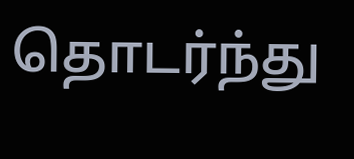தொடர்ந்து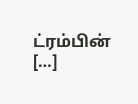ட்ரம்பின் […]